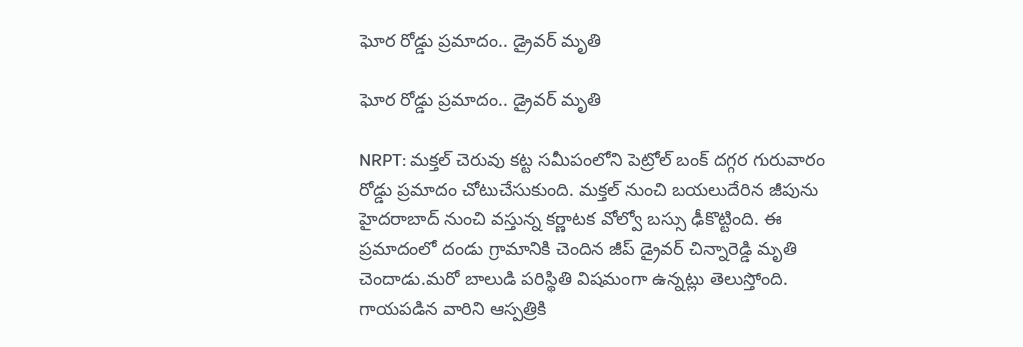ఘోర రోడ్డు ప్రమాదం.. డ్రైవర్ మృతి

ఘోర రోడ్డు ప్రమాదం.. డ్రైవర్ మృతి

NRPT: మక్తల్ చెరువు కట్ట సమీపంలోని పెట్రోల్ బంక్ దగ్గర గురువారం రోడ్డు ప్రమాదం చోటుచేసుకుంది. మక్తల్ నుంచి బయలుదేరిన జీపును హైదరాబాద్ నుంచి వస్తున్న కర్ణాటక వోల్వో బస్సు ఢీకొట్టింది. ఈ ప్రమాదంలో దండు గ్రామానికి చెందిన జీప్ డ్రైవర్ చిన్నారెడ్డి మృతి చెందాడు.మరో బాలుడి పరిస్థితి విషమంగా ఉన్నట్లు తెలుస్తోంది. గాయపడిన వారిని ఆస్పత్రికి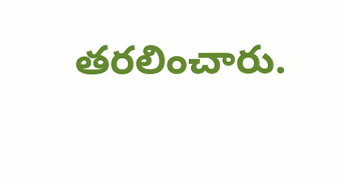తరలించారు.